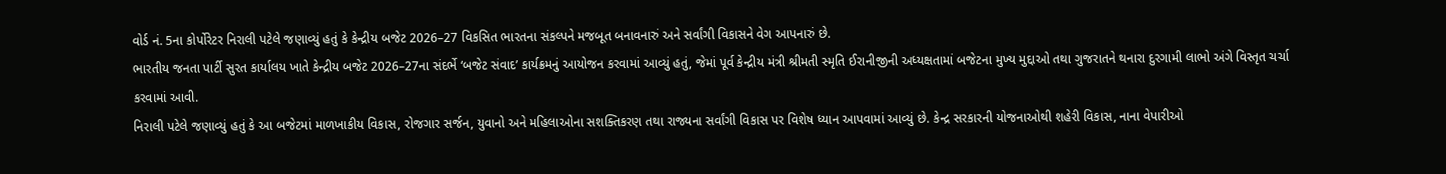વોર્ડ નં. 5ના કોર્પોરેટર નિરાલી પટેલે જણાવ્યું હતું કે કેન્દ્રીય બજેટ 2026–27 વિકસિત ભારતના સંકલ્પને મજબૂત બનાવનારું અને સર્વાંગી વિકાસને વેગ આપનારું છે.
ભારતીય જનતા પાર્ટી સુરત કાર્યાલય ખાતે કેન્દ્રીય બજેટ 2026–27ના સંદર્ભે ‘બજેટ સંવાદ’ કાર્યક્રમનું આયોજન કરવામાં આવ્યું હતું, જેમાં પૂર્વ કેન્દ્રીય મંત્રી શ્રીમતી સ્મૃતિ ઈરાનીજીની અધ્યક્ષતામાં બજેટના મુખ્ય મુદ્દાઓ તથા ગુજરાતને થનારા દુરગામી લાભો અંગે વિસ્તૃત ચર્ચા કરવામાં આવી.
નિરાલી પટેલે જણાવ્યું હતું કે આ બજેટમાં માળખાકીય વિકાસ, રોજગાર સર્જન, યુવાનો અને મહિલાઓના સશક્તિકરણ તથા રાજ્યના સર્વાંગી વિકાસ પર વિશેષ ધ્યાન આપવામાં આવ્યું છે. કેન્દ્ર સરકારની યોજનાઓથી શહેરી વિકાસ, નાના વેપારીઓ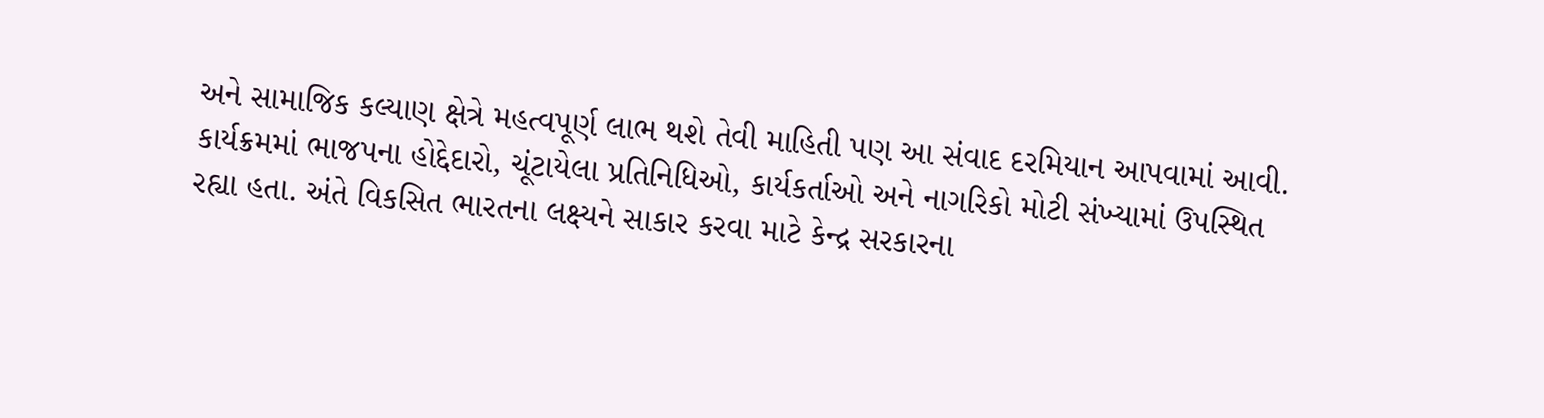અને સામાજિક કલ્યાણ ક્ષેત્રે મહત્વપૂર્ણ લાભ થશે તેવી માહિતી પણ આ સંવાદ દરમિયાન આપવામાં આવી.
કાર્યક્રમમાં ભાજપના હોદ્દેદારો, ચૂંટાયેલા પ્રતિનિધિઓ, કાર્યકર્તાઓ અને નાગરિકો મોટી સંખ્યામાં ઉપસ્થિત રહ્યા હતા. અંતે વિકસિત ભારતના લક્ષ્યને સાકાર કરવા માટે કેન્દ્ર સરકારના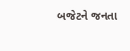બજેટને જનતા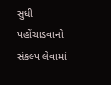સુધી પહોંચાડવાનો સંકલ્પ લેવામાં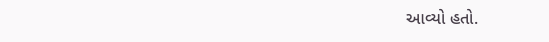આવ્યો હતો.